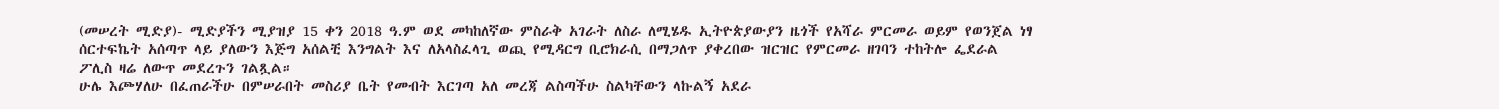(መሠረት ሚድያ)- ሚድያችን ሚያዝያ 15 ቀን 2018 ዓ.ም ወደ መካከለኛው ምስራቅ አገራት ለስራ ለሚሄዱ ኢትዮጵያውያን ዜጎች የአሻራ ምርመራ ወይም የወንጀል ነፃ ሰርተፍኬት አሰጣጥ ላይ ያለውን እጅግ አሰልቺ እንግልት እና ለአላስፈላጊ ወጪ የሚዳርግ ቢሮክራሲ በማጋለጥ ያቀረበው ዝርዝር የምርመራ ዘገባን ተከትሎ ፌደራል ፖሊስ ዛሬ ለውጥ መደረጉን ገልጿል።
ሁሌ እጮሃለሁ በፈጠራችሁ በምሠራበት መስሪያ ቤት የመብት እርገጣ አለ መረጃ ልስጣችሁ ስልካቸውን ላኩልኝ አደራ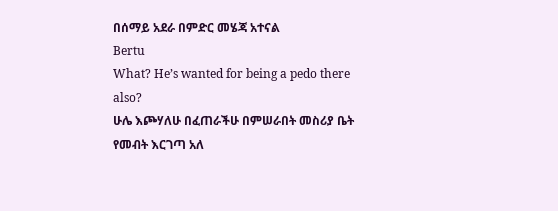በሰማይ አደራ በምድር መሄጃ አተናል
Bertu
What? He’s wanted for being a pedo there also?
ሁሌ እጮሃለሁ በፈጠራችሁ በምሠራበት መስሪያ ቤት የመብት እርገጣ አለ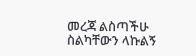መረጃ ልስጣችሁ ስልካቸውን ላኩልኝ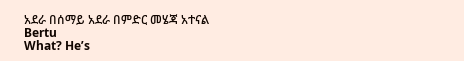አደራ በሰማይ አደራ በምድር መሄጃ አተናል
Bertu
What? He’s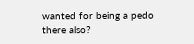wanted for being a pedo there also?